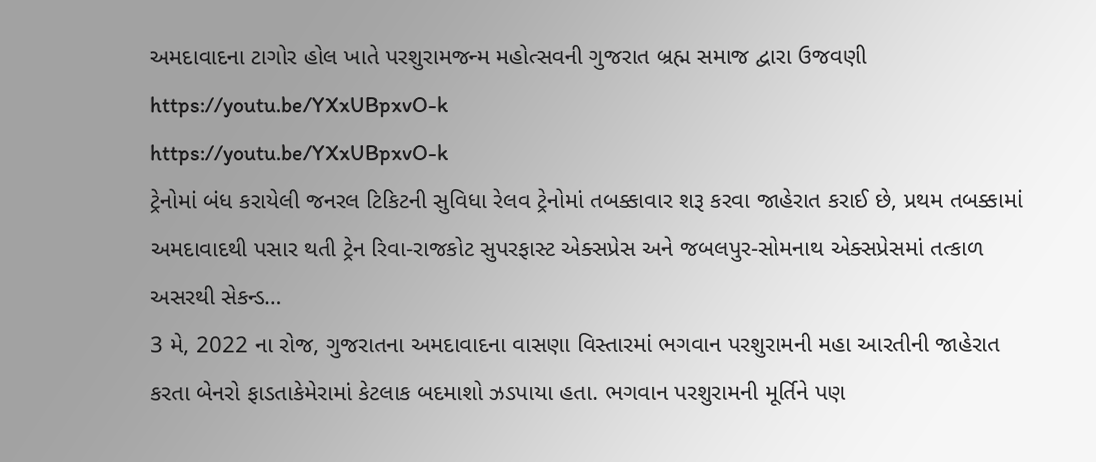અમદાવાદના ટાગોર હોલ ખાતે પરશુરામજન્મ મહોત્સવની ગુજરાત બ્રહ્મ સમાજ દ્વારા ઉજવણી
https://youtu.be/YXxUBpxvO-k
https://youtu.be/YXxUBpxvO-k
ટ્રેનોમાં બંધ કરાયેલી જનરલ ટિકિટની સુવિધા રેલવ ટ્રેનોમાં તબક્કાવાર શરૂ કરવા જાહેરાત કરાઈ છે, પ્રથમ તબક્કામાં અમદાવાદથી પસાર થતી ટ્રેન રિવા-રાજકોટ સુપરફાસ્ટ એક્સપ્રેસ અને જબલપુર-સોમનાથ એક્સપ્રેસમાં તત્કાળ અસરથી સેકન્ડ…
3 મે, 2022 ના રોજ, ગુજરાતના અમદાવાદના વાસણા વિસ્તારમાં ભગવાન પરશુરામની મહા આરતીની જાહેરાત કરતા બેનરો ફાડતાકેમેરામાં કેટલાક બદમાશો ઝડપાયા હતા. ભગવાન પરશુરામની મૂર્તિને પણ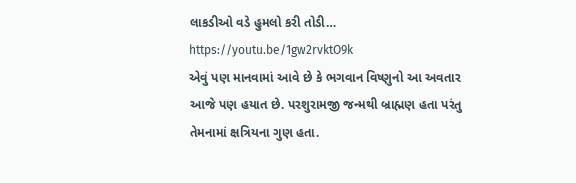લાકડીઓ વડે હુમલો કરી તોડી…
https://youtu.be/1gw2rvktO9k
એવું પણ માનવામાં આવે છે કે ભગવાન વિષ્ણુનો આ અવતાર આજે પણ હયાત છે. પરશુરામજી જન્મથી બ્રાહ્મણ હતા પરંતુ તેમનામાં ક્ષત્રિયના ગુણ હતા.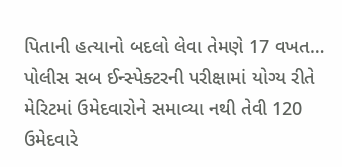પિતાની હત્યાનો બદલો લેવા તેમણે 17 વખત…
પોલીસ સબ ઈન્સ્પેક્ટરની પરીક્ષામાં યોગ્ય રીતે મેરિટમાં ઉમેદવારોને સમાવ્યા નથી તેવી 120 ઉમેદવારે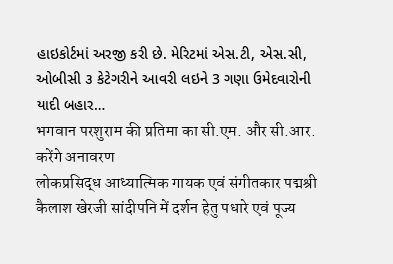હાઇકોર્ટમાં અરજી કરી છે. મેરિટમાં એસ.ટી, એસ.સી, ઓબીસી ૩ કેટેગરીને આવરી લઇને 3 ગણા ઉમેદવારોની યાદી બહાર…
भगवान परशुराम की प्रतिमा का सी.एम. और सी.आर. करेंगे अनावरण
लोकप्रसिद्ध आध्यात्मिक गायक एवं संगीतकार पद्मश्री कैलाश खेरजी सांदीपनि में दर्शन हेतु पधारे एवं पूज्य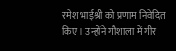रमेश भाईश्री को प्रणाम निवेदित किए। उन्होंने गौशाला में गीर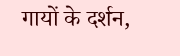गायों के दर्शन,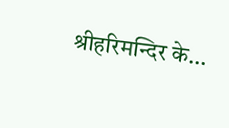श्रीहरिमन्दिर के…